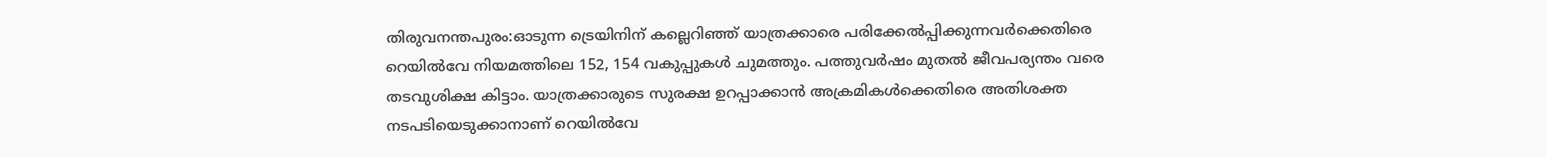തിരുവനന്തപുരം:ഓടുന്ന ട്രെയിനിന് കല്ലെറിഞ്ഞ് യാത്രക്കാരെ പരിക്കേൽപ്പിക്കുന്നവർക്കെതിരെ റെയിൽവേ നിയമത്തിലെ 152, 154 വകുപ്പുകൾ ചുമത്തും. പത്തുവർഷം മുതൽ ജീവപര്യന്തം വരെ തടവുശിക്ഷ കിട്ടാം. യാത്രക്കാരുടെ സുരക്ഷ ഉറപ്പാക്കാൻ അക്രമികൾക്കെതിരെ അതിശക്ത നടപടിയെടുക്കാനാണ് റെയിൽവേ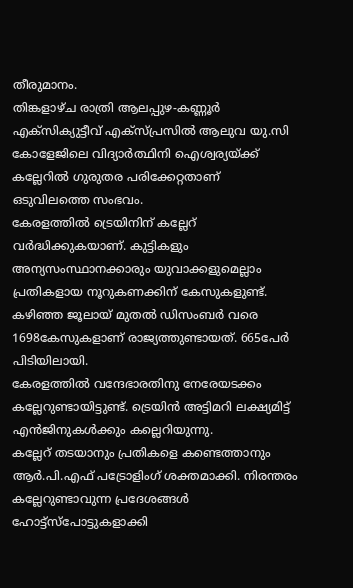തീരുമാനം.
തിങ്കളാഴ്ച രാത്രി ആലപ്പുഴ-കണ്ണൂർ എക്സിക്യുട്ടീവ് എക്സ്പ്രസിൽ ആലുവ യു.സി കോളേജിലെ വിദ്യാർത്ഥിനി ഐശ്വര്യയ്ക്ക് കല്ലേറിൽ ഗുരുതര പരിക്കേറ്റതാണ് ഒടുവിലത്തെ സംഭവം.
കേരളത്തിൽ ട്രെയിനിന് കല്ലേറ് വർദ്ധിക്കുകയാണ്. കുട്ടികളും അന്യസംസ്ഥാനക്കാരും യുവാക്കളുമെല്ലാം പ്രതികളായ നൂറുകണക്കിന് കേസുകളുണ്ട്. കഴിഞ്ഞ ജൂലായ് മുതൽ ഡിസംബർ വരെ 1698കേസുകളാണ് രാജ്യത്തുണ്ടായത്. 665പേർ പിടിയിലായി.
കേരളത്തിൽ വന്ദേഭാരതിനു നേരേയടക്കം കല്ലേറുണ്ടായിട്ടുണ്ട്. ട്രെയിൻ അട്ടിമറി ലക്ഷ്യമിട്ട് എൻജിനുകൾക്കും കല്ലെറിയുന്നു.
കല്ലേറ് തടയാനും പ്രതികളെ കണ്ടെത്താനും ആർ.പി.എഫ് പട്രോളിംഗ് ശക്തമാക്കി. നിരന്തരം കല്ലേറുണ്ടാവുന്ന പ്രദേശങ്ങൾ ഹോട്ട്സ്പോട്ടുകളാക്കി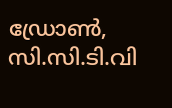ഡ്രോൺ, സി.സി.ടി.വി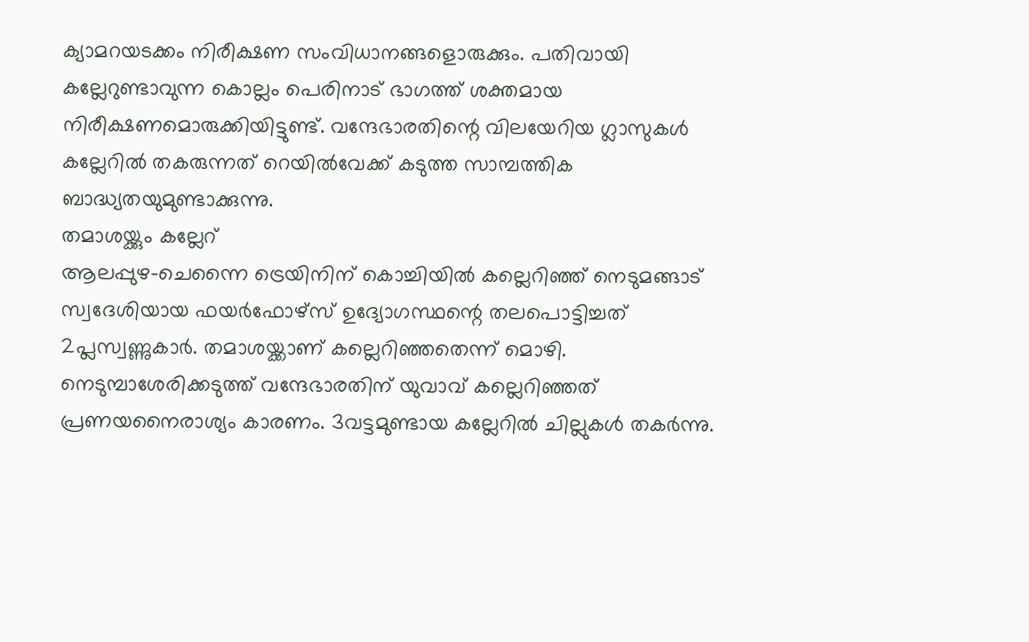ക്യാമറയടക്കം നിരീക്ഷണ സംവിധാനങ്ങളൊരുക്കും. പതിവായി കല്ലേറുണ്ടാവുന്ന കൊല്ലം പെരിനാട് ഭാഗത്ത് ശക്തമായ നിരീക്ഷണമൊരുക്കിയിട്ടുണ്ട്. വന്ദേഭാരതിന്റെ വിലയേറിയ ഗ്ലാസുകൾ കല്ലേറിൽ തകരുന്നത് റെയിൽവേക്ക് കടുത്ത സാമ്പത്തിക ബാദ്ധ്യതയുമുണ്ടാക്കുന്നു.
തമാശയ്ക്കും കല്ലേറ്
ആലപ്പുഴ-ചെന്നൈ ട്രെയിനിന് കൊച്ചിയിൽ കല്ലെറിഞ്ഞ് നെടുമങ്ങാട് സ്വദേശിയായ ഫയർഫോഴ്സ് ഉദ്യോഗസ്ഥന്റെ തലപൊട്ടിച്ചത് 2പ്ലസ്വണ്ണുകാർ. തമാശയ്ക്കാണ് കല്ലെറിഞ്ഞതെന്ന് മൊഴി.
നെടുമ്പാശേരിക്കടുത്ത് വന്ദേഭാരതിന് യുവാവ് കല്ലെറിഞ്ഞത് പ്രണയനൈരാശ്യം കാരണം. 3വട്ടമുണ്ടായ കല്ലേറിൽ ചില്ലുകൾ തകർന്നു.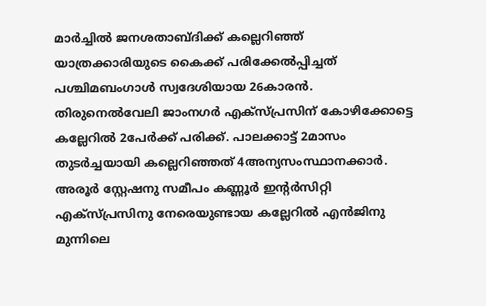മാർച്ചിൽ ജനശതാബ്ദിക്ക് കല്ലെറിഞ്ഞ് യാത്രക്കാരിയുടെ കൈക്ക് പരിക്കേൽപ്പിച്ചത് പശ്ചിമബംഗാൾ സ്വദേശിയായ 26കാരൻ.
തിരുനെൽവേലി ജാംനഗർ എക്സ്പ്രസിന് കോഴിക്കോട്ടെ കല്ലേറിൽ 2പേർക്ക് പരിക്ക്. പാലക്കാട്ട് 2മാസം തുടർച്ചയായി കല്ലെറിഞ്ഞത് 4അന്യസംസ്ഥാനക്കാർ.
അരൂർ സ്റ്റേഷനു സമീപം കണ്ണൂർ ഇന്റർസിറ്റി എക്സ്പ്രസിനു നേരെയുണ്ടായ കല്ലേറിൽ എൻജിനു മുന്നിലെ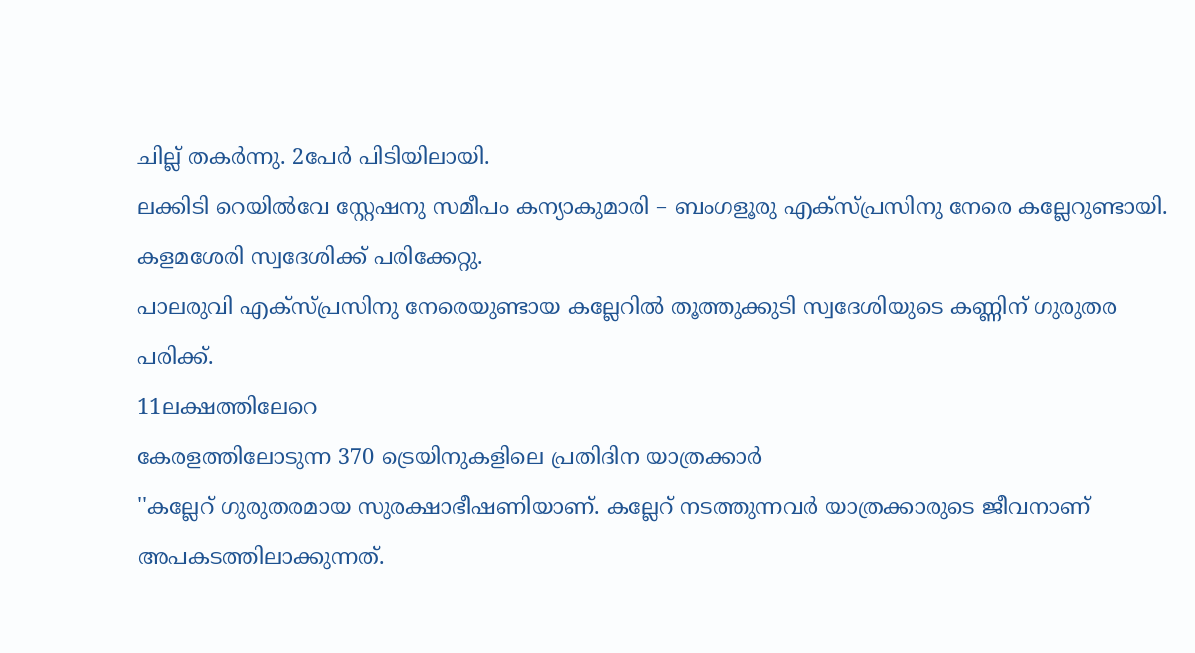ചില്ല് തകർന്നു. 2പേർ പിടിയിലായി.
ലക്കിടി റെയിൽവേ സ്റ്റേഷനു സമീപം കന്യാകുമാരി – ബംഗളൂരു എക്സ്പ്രസിനു നേരെ കല്ലേറുണ്ടായി. കളമശേരി സ്വദേശിക്ക് പരിക്കേറ്റു.
പാലരുവി എക്സ്പ്രസിനു നേരെയുണ്ടായ കല്ലേറിൽ തൂത്തുക്കുടി സ്വദേശിയുടെ കണ്ണിന് ഗുരുതര പരിക്ക്.
11ലക്ഷത്തിലേറെ
കേരളത്തിലോടുന്ന 370 ട്രെയിനുകളിലെ പ്രതിദിന യാത്രക്കാർ
''കല്ലേറ് ഗുരുതരമായ സുരക്ഷാഭീഷണിയാണ്. കല്ലേറ് നടത്തുന്നവർ യാത്രക്കാരുടെ ജീവനാണ് അപകടത്തിലാക്കുന്നത്.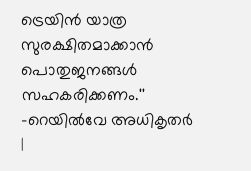ട്രെയിൻ യാത്ര സുരക്ഷിതമാക്കാൻ പൊതുജനങ്ങൾ സഹകരിക്കണം.''
-റെയിൽവേ അധികൃതർ
|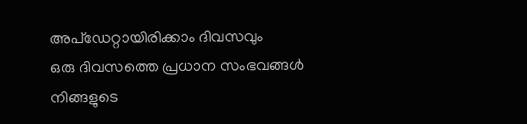അപ്ഡേറ്റായിരിക്കാം ദിവസവും
ഒരു ദിവസത്തെ പ്രധാന സംഭവങ്ങൾ നിങ്ങളുടെ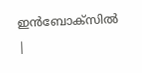ഇൻബോക്സിൽ |